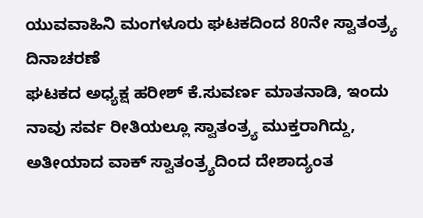ಯುವವಾಹಿನಿ ಮಂಗಳೂರು ಘಟಕದಿಂದ 80ನೇ ಸ್ವಾತಂತ್ರ್ಯ ದಿನಾಚರಣೆ
ಘಟಕದ ಅಧ್ಯಕ್ಷ ಹರೀಶ್ ಕೆ.ಸುವರ್ಣ ಮಾತನಾಡಿ, ಇಂದು ನಾವು ಸರ್ವ ರೀತಿಯಲ್ಲೂ ಸ್ವಾತಂತ್ರ್ಯ ಮುಕ್ತರಾಗಿದ್ದು, ಅತೀಯಾದ ವಾಕ್ ಸ್ವಾತಂತ್ರ್ಯದಿಂದ ದೇಶಾದ್ಯಂತ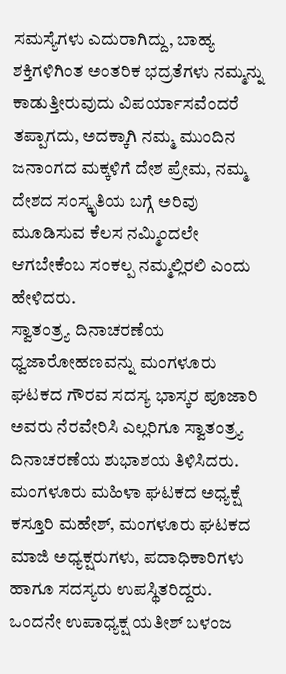ಸಮಸ್ಯೆಗಳು ಎದುರಾಗಿದ್ದು, ಬಾಹ್ಯ ಶಕ್ತಿಗಳಿಗಿಂತ ಅಂತರಿಕ ಭದ್ರತೆಗಳು ನಮ್ಮನ್ನು ಕಾಡುತ್ತೀರುವುದು ವಿಪರ್ಯಾಸವೆಂದರೆ ತಪ್ಪಾಗದು, ಅದಕ್ಕಾಗಿ ನಮ್ಮ ಮುಂದಿನ ಜನಾಂಗದ ಮಕ್ಕಳಿಗೆ ದೇಶ ಪ್ರೇಮ, ನಮ್ಮ ದೇಶದ ಸಂಸ್ಕೃತಿಯ ಬಗ್ಗೆ ಅರಿವು ಮೂಡಿಸುವ ಕೆಲಸ ನಮ್ಮಿಂದಲೇ ಆಗಬೇಕೆಂಬ ಸಂಕಲ್ಪ ನಮ್ಮಲ್ಲಿರಲಿ ಎಂದು ಹೇಳಿದರು.
ಸ್ವಾತಂತ್ರ್ಯ ದಿನಾಚರಣೆಯ ಧ್ವಜಾರೋಹಣವನ್ನು ಮಂಗಳೂರು ಘಟಕದ ಗೌರವ ಸದಸ್ಯ ಭಾಸ್ಕರ ಪೂಜಾರಿ ಅವರು ನೆರವೇರಿಸಿ ಎಲ್ಲರಿಗೂ ಸ್ವಾತಂತ್ರ್ಯ ದಿನಾಚರಣೆಯ ಶುಭಾಶಯ ತಿಳಿಸಿದರು.
ಮಂಗಳೂರು ಮಹಿಳಾ ಘಟಕದ ಅಧ್ಯಕ್ಷೆ ಕಸ್ತೂರಿ ಮಹೇಶ್, ಮಂಗಳೂರು ಘಟಕದ ಮಾಜಿ ಅಧ್ಯಕ್ಷರುಗಳು, ಪದಾಧಿಕಾರಿಗಳು ಹಾಗೂ ಸದಸ್ಯರು ಉಪಸ್ಥಿತರಿದ್ದರು.
ಒಂದನೇ ಉಪಾಧ್ಯಕ್ಷ ಯತೀಶ್ ಬಳಂಜ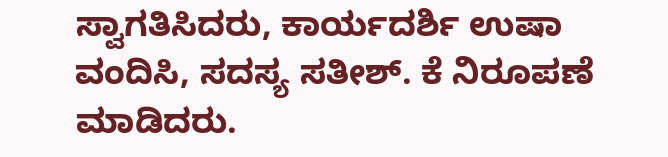ಸ್ವಾಗತಿಸಿದರು, ಕಾರ್ಯದರ್ಶಿ ಉಷಾ ವಂದಿಸಿ, ಸದಸ್ಯ ಸತೀಶ್. ಕೆ ನಿರೂಪಣೆ ಮಾಡಿದರು.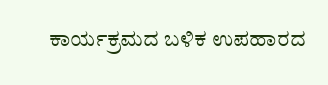ಕಾರ್ಯಕ್ರಮದ ಬಳಿಕ ಉಪಹಾರದ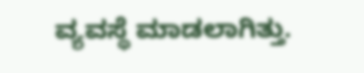ವ್ಯವಸ್ಥೆ ಮಾಡಲಾಗಿತ್ತು.